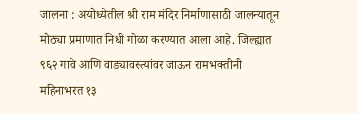जालना : अयोध्येतील श्री राम मंदिर निर्माणासाठी जालन्यातून मोठ्या प्रमाणात निधी गोळा करण्यात आला आहे. जिल्ह्यात ९६२ गावे आणि वाड्यावस्त्यांवर जाऊन रामभक्तीनी महिनाभरत १३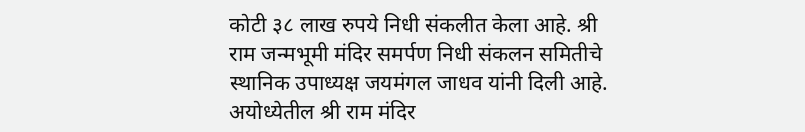कोटी ३८ लाख रुपये निधी संकलीत केला आहे. श्री राम जन्मभूमी मंदिर समर्पण निधी संकलन समितीचे स्थानिक उपाध्यक्ष जयमंगल जाधव यांनी दिली आहे.
अयोध्येतील श्री राम मंदिर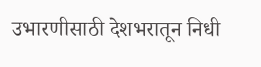उभारणीसाठी देशभरातून निधी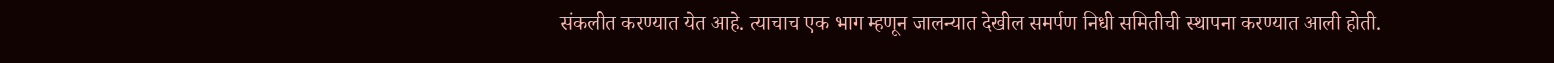संकलीत करण्यात येत आहे. त्याचाच एक भाग म्हणून जालन्यात देखील समर्पण निधी समितीची स्थापना करण्यात आली होती.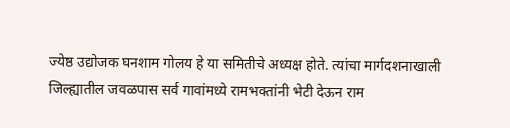ज्येष्ठ उद्योजक घनशाम गोलय हे या समितीचे अध्यक्ष होते. त्यांचा मार्गदशनाखाली जिल्ह्यातील जवळपास सर्व गावांमध्ये रामभक्तांनी भेटी देऊन राम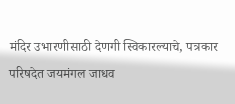मंदिर उभारणीसाठी देणगी स्विकारल्याचे, पत्रकार परिषदेत जयमंगल जाधव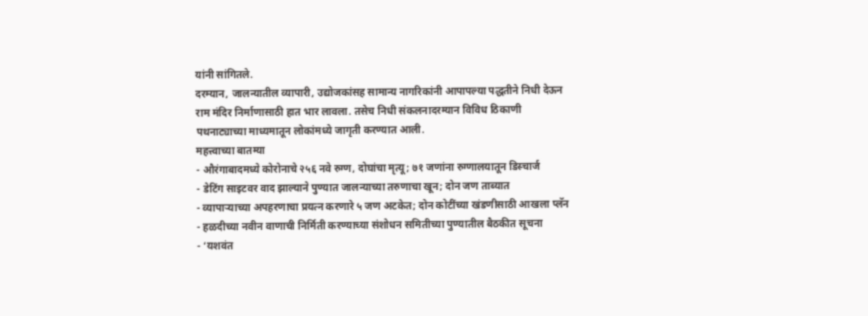यांनी सांगितले.
दरम्यान, जालन्यातील व्यापारी, उद्योजकांसह सामान्य नागरिकांनी आपापल्या पद्धतीने निधी देऊन राम मंदिर निर्माणासाठी हात भार लावला. तसेच निधी संकलनादरम्यान विविध ठिकाणी पथनाट्याच्या माध्यमातून लोकांमध्ये जागृती करण्यात आली.
महत्त्वाच्या बातम्या
- औरंगाबादमध्ये कोरोनाचे २५६ नवे रुग्ण, दोघांचा मृत्यू; ७१ जणांना रुग्णालयातून डिस्चार्ज
- डेटिंग साइटवर वाद झाल्याने पुण्यात जालन्याच्या तरुणाचा खून; दोन जण ताब्यात
- व्यापाऱ्याच्या अपहरणाचा प्रयत्न करणारे ५ जण अटकेत; दोन कोटींच्या खंडणीसाठी आखला प्लॅन
- हळदीच्या नवीन वाणाची निर्मिती करण्याच्या संशोधन समितीच्या पुण्यातील बैठकीत सूचना
- ‘यशवंत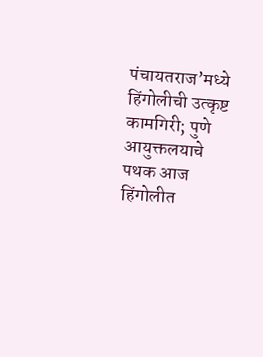पंचायतराज’मध्ये हिंगोलीची उत्कृष्ट कामगिरी; पुणे आयुक्तलयाचे पथक आज हिंगोलीत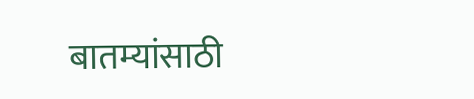बातम्यांसाठी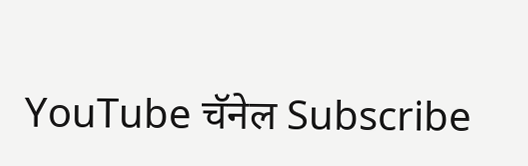YouTube चॅनेल Subscribe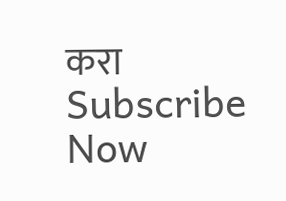करा
Subscribe Now